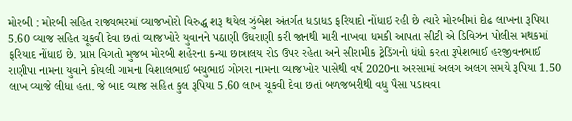મોરબી : મોરબી સહિત રાજ્યભરમાં વ્યાજખોરો વિરુદ્ધ શરૂ થયેલ ઝુંબેશ અંતર્ગત ધડાધડ ફરિયાદો નોંધાઇ રહી છે ત્યારે મોરબીમાં દોઢ લાખના રૂપિયા 5.60 વ્યાજ સહિત ચૂકવી દેવા છતાં વ્યાજખોરે યુવાનને પઠાણી ઉઘરાણી કરી જાનથી મારી નાખવા ધમકી આપતા સીટી એ ડિવિઝન પોલીસ મથકમાં ફરિયાદ નોંધાઇ છે. પ્રાપ્ત વિગતો મુજબ મોરબી શહેરના કન્યા છાત્રાલય રોડ ઉપર રહેતા અને સીરામીક ટ્રેડિંગનો ધંધો કરતા રૂપેશભાઈ હરજીવનભાઈ રાણીપા નામના યુવાને કોયલી ગામના વિશાલભાઈ બચુભાઇ ગોગરા નામના વ્યાજખોર પાસેથી વર્ષ 2020ના અરસામાં અલગ અલગ સમયે રૂપિયા 1.50 લાખ વ્યાજે લીધા હતા. જે બાદ વ્યાજ સહિત કુલ રૂપિયા 5.60 લાખ ચૂકવી દેવા છતાં બળજબરીથી વધુ પૈસા પડાવવા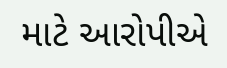માટે આરોપીએ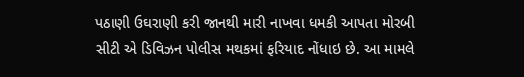પઠાણી ઉઘરાણી કરી જાનથી મારી નાખવા ધમકી આપતા મોરબી સીટી એ ડિવિઝન પોલીસ મથકમાં ફરિયાદ નોંધાઇ છે. આ મામલે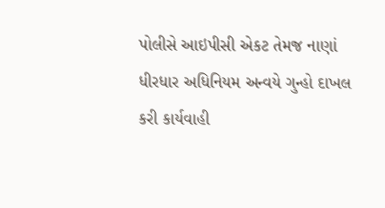પોલીસે આઇપીસી એકટ તેમજ નાણાં ધીરધાર અધિનિયમ અન્વયે ગુન્હો દાખલ કરી કાર્યવાહી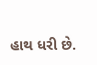હાથ ધરી છે.